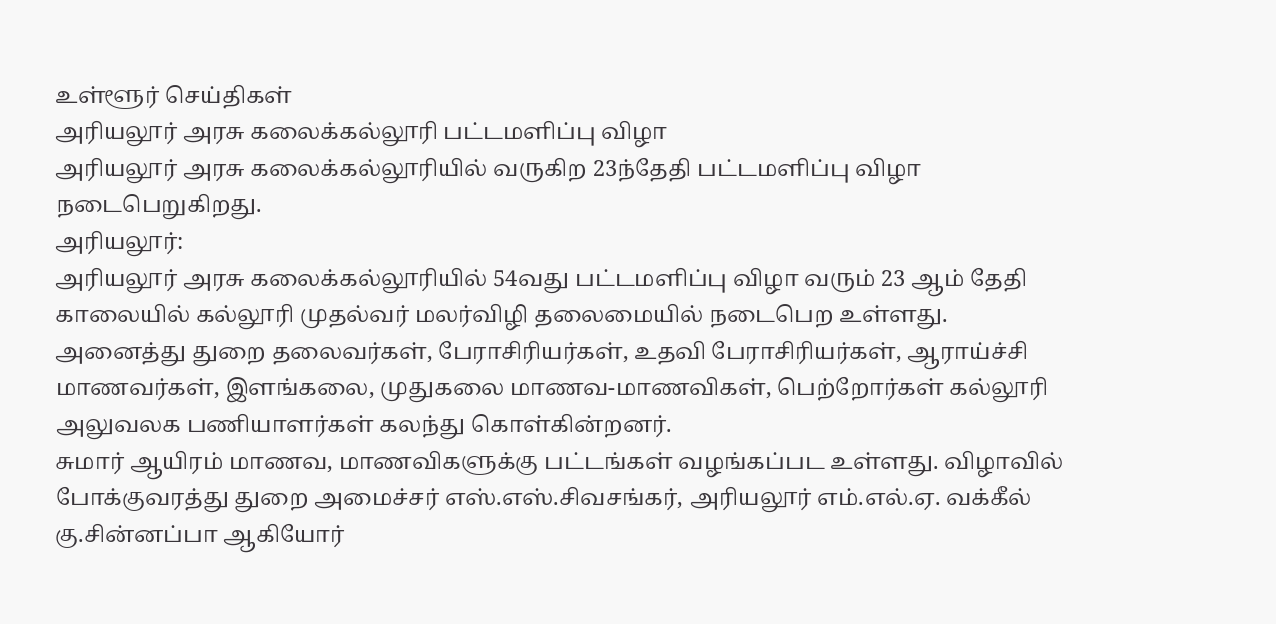உள்ளூர் செய்திகள்
அரியலூர் அரசு கலைக்கல்லூரி பட்டமளிப்பு விழா
அரியலூர் அரசு கலைக்கல்லூரியில் வருகிற 23ந்தேதி பட்டமளிப்பு விழா நடைபெறுகிறது.
அரியலூர்:
அரியலூர் அரசு கலைக்கல்லூரியில் 54வது பட்டமளிப்பு விழா வரும் 23 ஆம் தேதி காலையில் கல்லூரி முதல்வர் மலர்விழி தலைமையில் நடைபெற உள்ளது.
அனைத்து துறை தலைவர்கள், பேராசிரியர்கள், உதவி பேராசிரியர்கள், ஆராய்ச்சி மாணவர்கள், இளங்கலை, முதுகலை மாணவ-மாணவிகள், பெற்றோர்கள் கல்லூரி அலுவலக பணியாளர்கள் கலந்து கொள்கின்றனர்.
சுமார் ஆயிரம் மாணவ, மாணவிகளுக்கு பட்டங்கள் வழங்கப்பட உள்ளது. விழாவில் போக்குவரத்து துறை அமைச்சர் எஸ்.எஸ்.சிவசங்கர், அரியலூர் எம்.எல்.ஏ. வக்கீல் கு.சின்னப்பா ஆகியோர்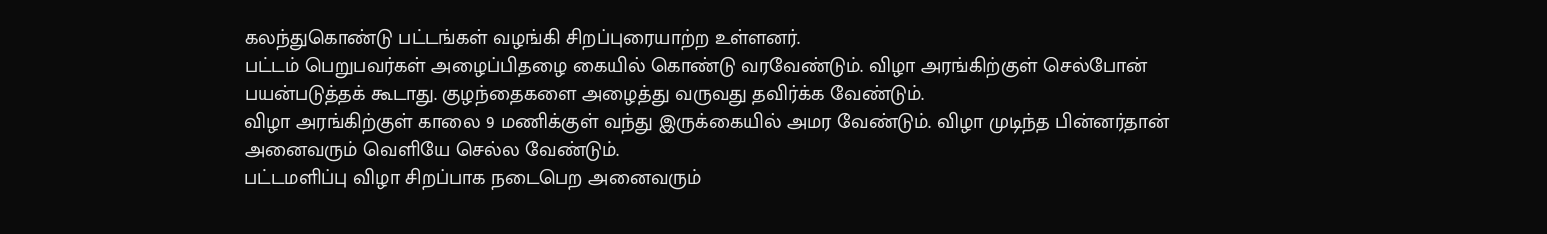கலந்துகொண்டு பட்டங்கள் வழங்கி சிறப்புரையாற்ற உள்ளனர்.
பட்டம் பெறுபவர்கள் அழைப்பிதழை கையில் கொண்டு வரவேண்டும். விழா அரங்கிற்குள் செல்போன் பயன்படுத்தக் கூடாது. குழந்தைகளை அழைத்து வருவது தவிர்க்க வேண்டும்.
விழா அரங்கிற்குள் காலை 9 மணிக்குள் வந்து இருக்கையில் அமர வேண்டும். விழா முடிந்த பின்னர்தான் அனைவரும் வெளியே செல்ல வேண்டும்.
பட்டமளிப்பு விழா சிறப்பாக நடைபெற அனைவரும்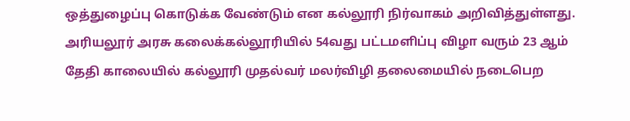ஒத்துழைப்பு கொடுக்க வேண்டும் என கல்லூரி நிர்வாகம் அறிவித்துள்ளது.
அரியலூர் அரசு கலைக்கல்லூரியில் 54வது பட்டமளிப்பு விழா வரும் 23 ஆம் தேதி காலையில் கல்லூரி முதல்வர் மலர்விழி தலைமையில் நடைபெற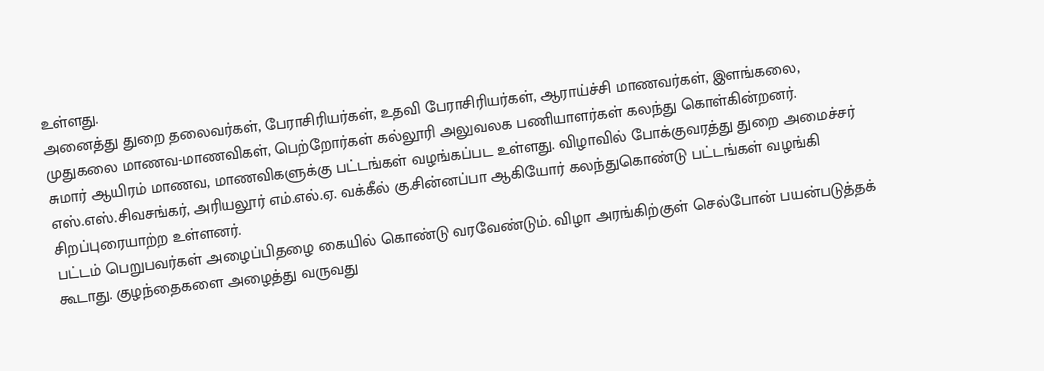உள்ளது.
அனைத்து துறை தலைவர்கள், பேராசிரியர்கள், உதவி பேராசிரியர்கள், ஆராய்ச்சி மாணவர்கள், இளங்கலை, முதுகலை மாணவ-மாணவிகள், பெற்றோர்கள் கல்லூரி அலுவலக பணியாளர்கள் கலந்து கொள்கின்றனர்.
சுமார் ஆயிரம் மாணவ, மாணவிகளுக்கு பட்டங்கள் வழங்கப்பட உள்ளது. விழாவில் போக்குவரத்து துறை அமைச்சர் எஸ்.எஸ்.சிவசங்கர், அரியலூர் எம்.எல்.ஏ. வக்கீல் கு.சின்னப்பா ஆகியோர் கலந்துகொண்டு பட்டங்கள் வழங்கி சிறப்புரையாற்ற உள்ளனர்.
பட்டம் பெறுபவர்கள் அழைப்பிதழை கையில் கொண்டு வரவேண்டும். விழா அரங்கிற்குள் செல்போன் பயன்படுத்தக் கூடாது. குழந்தைகளை அழைத்து வருவது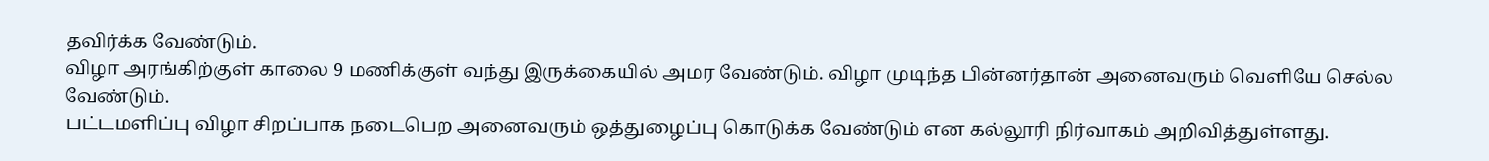தவிர்க்க வேண்டும்.
விழா அரங்கிற்குள் காலை 9 மணிக்குள் வந்து இருக்கையில் அமர வேண்டும். விழா முடிந்த பின்னர்தான் அனைவரும் வெளியே செல்ல வேண்டும்.
பட்டமளிப்பு விழா சிறப்பாக நடைபெற அனைவரும் ஒத்துழைப்பு கொடுக்க வேண்டும் என கல்லூரி நிர்வாகம் அறிவித்துள்ளது.